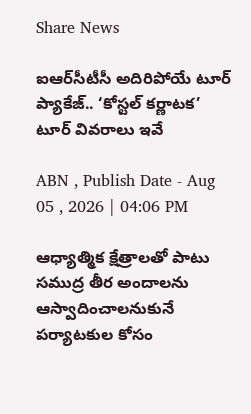Share News

ఐఆర్‌సీటీసీ అదిరిపోయే టూర్ ప్యాకేజ్.. ‘కోస్టల్ కర్ణాటక’ టూర్ వివరాలు ఇవే

ABN , Publish Date - Aug 05 , 2026 | 04:06 PM

ఆధ్యాత్మిక క్షేత్రాలతో పాటు సముద్ర తీర అందాలను ఆస్వాదించాలనుకునే పర్యాటకుల కోసం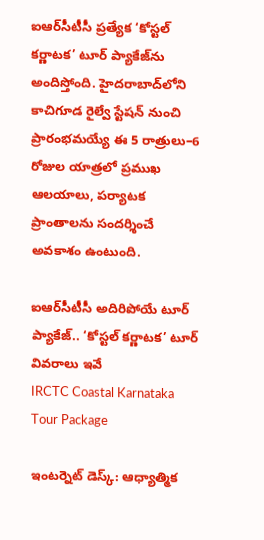ఐఆర్‌సీటీసీ ప్రత్యేక ‘కోస్టల్ కర్ణాటక’ టూర్ ప్యాకేజ్‌ను అందిస్తోంది. హైదరాబాద్‌లోని కాచిగూడ రైల్వే స్టేషన్ నుంచి ప్రారంభమయ్యే ఈ 5 రాత్రులు–6 రోజుల యాత్రలో ప్రముఖ ఆలయాలు, పర్యాటక ప్రాంతాలను సందర్శించే అవకాశం ఉంటుంది.

ఐఆర్‌సీటీసీ అదిరిపోయే టూర్ ప్యాకేజ్.. ‘కోస్టల్ కర్ణాటక’ టూర్ వివరాలు ఇవే
IRCTC Coastal Karnataka Tour Package

ఇంటర్నెట్ డెస్క్: ఆధ్యాత్మిక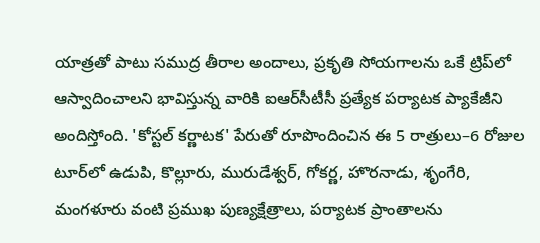యాత్రతో పాటు సముద్ర తీరాల అందాలు, ప్రకృతి సోయగాలను ఒకే ట్రిప్‌లో ఆస్వాదించాలని భావిస్తున్న వారికి ఐఆర్‌సీటీసీ ప్రత్యేక పర్యాటక ప్యాకేజీని అందిస్తోంది. 'కోస్టల్ కర్ణాటక' పేరుతో రూపొందించిన ఈ 5 రాత్రులు–6 రోజుల టూర్‌లో ఉడుపి, కొల్లూరు, మురుడేశ్వర్, గోకర్ణ, హొరనాడు, శృంగేరి, మంగళూరు వంటి ప్రముఖ పుణ్యక్షేత్రాలు, పర్యాటక ప్రాంతాలను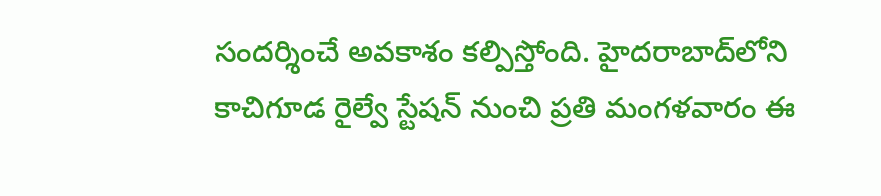సందర్శించే అవకాశం కల్పిస్తోంది. హైదరాబాద్‌లోని కాచిగూడ రైల్వే స్టేషన్ నుంచి ప్రతి మంగళవారం ఈ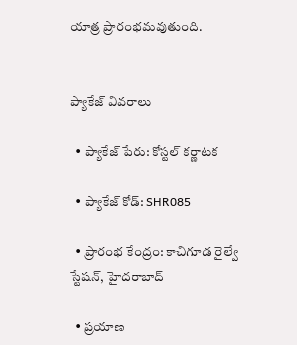యాత్ర ప్రారంభమవుతుంది.


ప్యాకేజ్ వివరాలు

  • ప్యాకేజ్ పేరు: కోస్టల్ కర్ణాటక

  • ప్యాకేజ్ కోడ్: SHR085

  • ప్రారంభ కేంద్రం: కాచిగూడ రైల్వే స్టేషన్, హైదరాబాద్

  • ప్రయాణ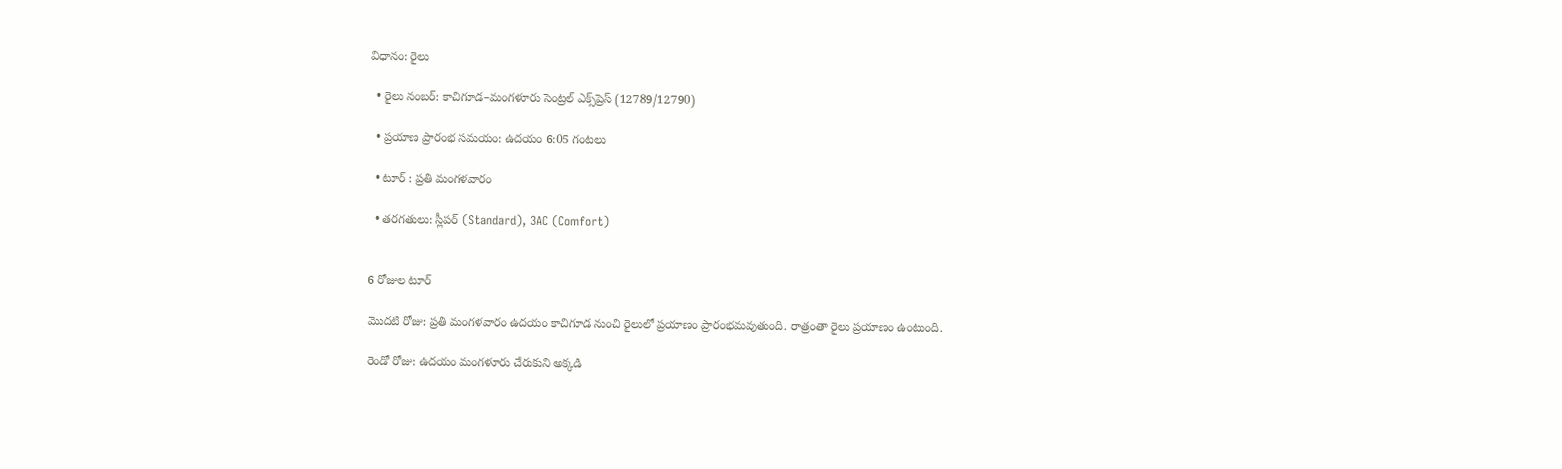విధానం: రైలు

  • రైలు నంబర్: కాచిగూడ–మంగళూరు సెంట్రల్ ఎక్స్‌ప్రెస్ (12789/12790)

  • ప్రయాణ ప్రారంభ సమయం: ఉదయం 6:05 గంటలు

  • టూర్ : ప్రతి మంగళవారం

  • తరగతులు: స్లీపర్ (Standard), 3AC (Comfort)


6 రోజుల టూర్

మొదటి రోజు: ప్రతి మంగళవారం ఉదయం కాచిగూడ నుంచి రైలులో ప్రయాణం ప్రారంభమవుతుంది. రాత్రంతా రైలు ప్రయాణం ఉంటుంది.

రెండో రోజు: ఉదయం మంగళూరు చేరుకుని అక్కడి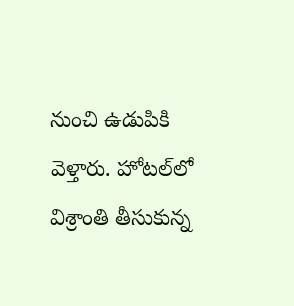నుంచి ఉడుపికి వెళ్తారు. హోటల్‌లో విశ్రాంతి తీసుకున్న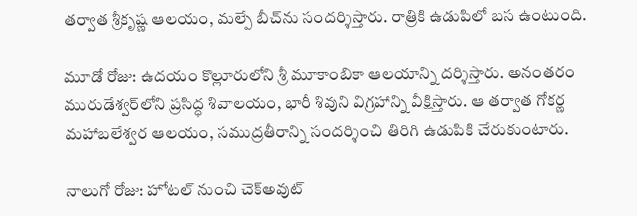తర్వాత శ్రీకృష్ణ ఆలయం, మల్పే బీచ్‌ను సందర్శిస్తారు. రాత్రికి ఉడుపిలో బస ఉంటుంది.

మూడో రోజు: ఉదయం కొల్లూరులోని శ్రీ మూకాంబికా ఆలయాన్ని దర్శిస్తారు. అనంతరం మురుడేశ్వర్‌లోని ప్రసిద్ధ శివాలయం, భారీ శివుని విగ్రహాన్ని వీక్షిస్తారు. ఆ తర్వాత గోకర్ణ మహాబలేశ్వర ఆలయం, సముద్రతీరాన్ని సందర్శించి తిరిగి ఉడుపికి చేరుకుంటారు.

నాలుగో రోజు: హోటల్ నుంచి చెక్‌అవుట్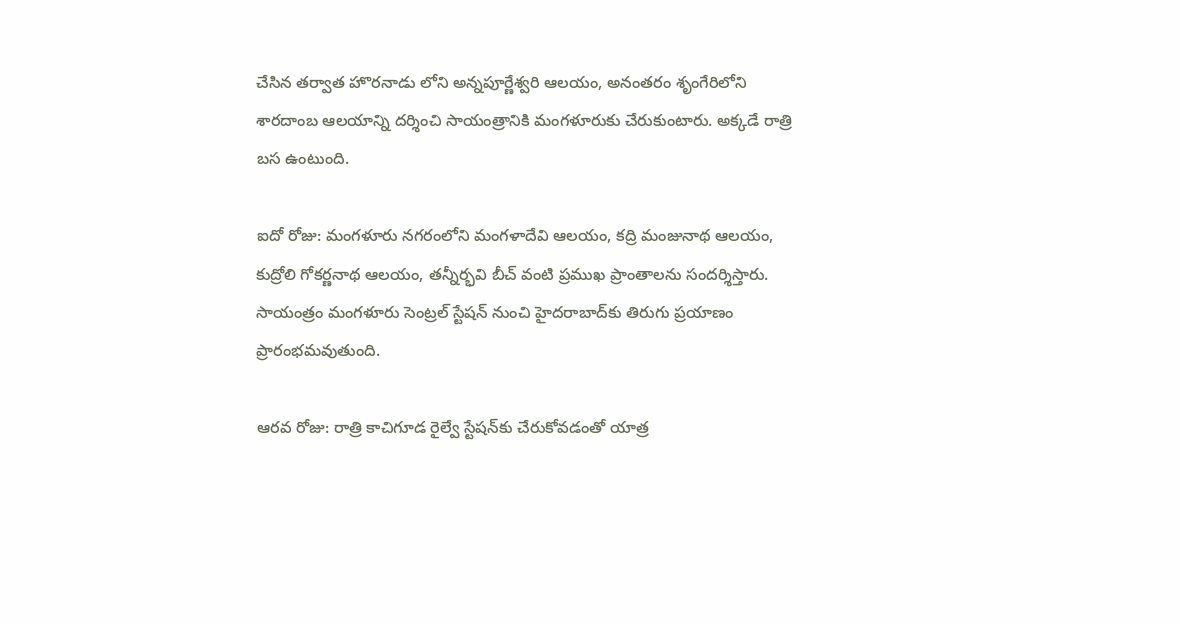చేసిన తర్వాత హొరనాడు లోని అన్నపూర్ణేశ్వరి ఆలయం, అనంతరం శృంగేరిలోని శారదాంబ ఆలయాన్ని దర్శించి సాయంత్రానికి మంగళూరుకు చేరుకుంటారు. అక్కడే రాత్రి బస ఉంటుంది.

ఐదో రోజు: మంగళూరు నగరంలోని మంగళాదేవి ఆలయం, కద్రి మంజునాథ ఆలయం, కుద్రోలి గోకర్ణనాథ ఆలయం, తన్నీర్భవి బీచ్ వంటి ప్రముఖ ప్రాంతాలను సందర్శిస్తారు. సాయంత్రం మంగళూరు సెంట్రల్ స్టేషన్ నుంచి హైదరాబాద్‌కు తిరుగు ప్రయాణం ప్రారంభమవుతుంది.

ఆరవ రోజు: రాత్రి కాచిగూడ రైల్వే స్టేషన్‌కు చేరుకోవడంతో యాత్ర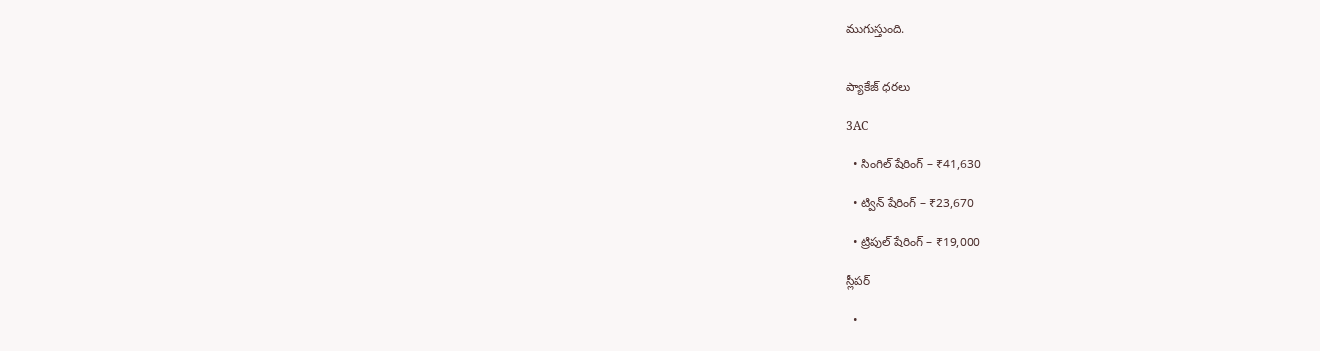ముగుస్తుంది.


ప్యాకేజ్ ధరలు

3AC

  • సింగిల్ షేరింగ్ – ₹41,630

  • ట్విన్ షేరింగ్ – ₹23,670

  • ట్రిపుల్ షేరింగ్ – ₹19,000

స్లీపర్

  •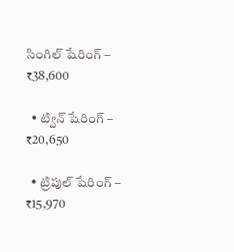సింగిల్ షేరింగ్ – ₹38,600

  • ట్విన్ షేరింగ్ – ₹20,650

  • ట్రిపుల్ షేరింగ్ – ₹15,970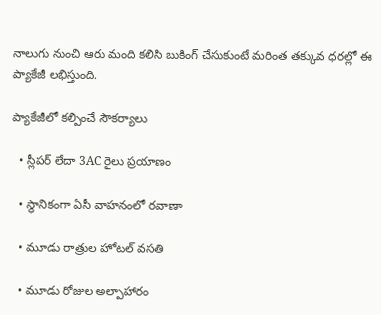నాలుగు నుంచి ఆరు మంది కలిసి బుకింగ్ చేసుకుంటే మరింత తక్కువ ధరల్లో ఈ ప్యాకేజీ లభిస్తుంది.

ప్యాకేజీలో కల్పించే సౌకర్యాలు

  • స్లీపర్ లేదా 3AC రైలు ప్రయాణం

  • స్థానికంగా ఏసీ వాహనంలో రవాణా

  • మూడు రాత్రుల హోటల్ వసతి

  • మూడు రోజుల అల్పాహారం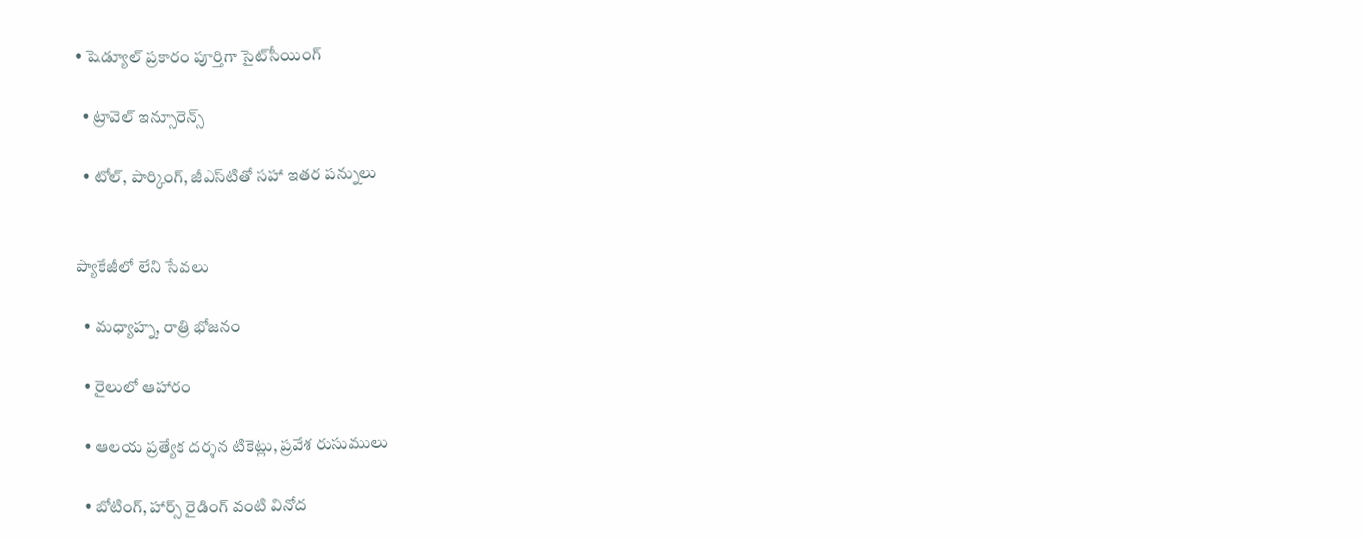• షెడ్యూల్ ప్రకారం పూర్తిగా సైట్‌సీయింగ్

  • ట్రావెల్ ఇన్సూరెన్స్

  • టోల్, పార్కింగ్, జీఎస్‌టితో సహా ఇతర పన్నులు


ప్యాకేజీలో లేని సేవలు

  • మధ్యాహ్న, రాత్రి భోజనం

  • రైలులో ఆహారం

  • ఆలయ ప్రత్యేక దర్శన టికెట్లు, ప్రవేశ రుసుములు

  • బోటింగ్, హార్స్ రైడింగ్ వంటి వినోద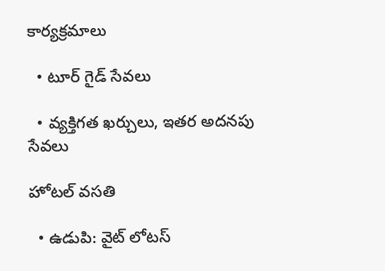కార్యక్రమాలు

  • టూర్ గైడ్ సేవలు

  • వ్యక్తిగత ఖర్చులు, ఇతర అదనపు సేవలు

హోటల్ వసతి

  • ఉడుపి: వైట్ లోటస్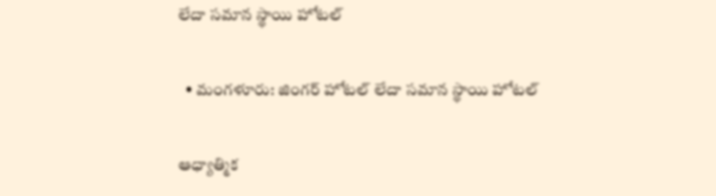లేదా సమాన స్థాయి హోటల్

  • మంగళూరు: జింగర్ హోటల్ లేదా సమాన స్థాయి హోటల్

ఆధ్యాత్మిక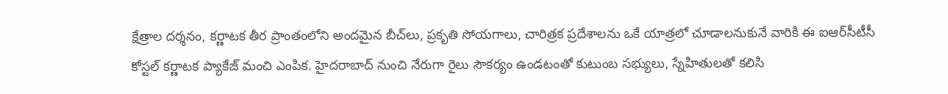క్షేత్రాల దర్శనం, కర్ణాటక తీర ప్రాంతంలోని అందమైన బీచ్‌లు, ప్రకృతి సోయగాలు, చారిత్రక ప్రదేశాలను ఒకే యాత్రలో చూడాలనుకునే వారికి ఈ ఐఆర్‌సీటీసీ కోస్టల్ కర్ణాటక ప్యాకేజ్ మంచి ఎంపిక. హైదరాబాద్ నుంచి నేరుగా రైలు సౌకర్యం ఉండటంతో కుటుంబ సభ్యులు, స్నేహితులతో కలిసి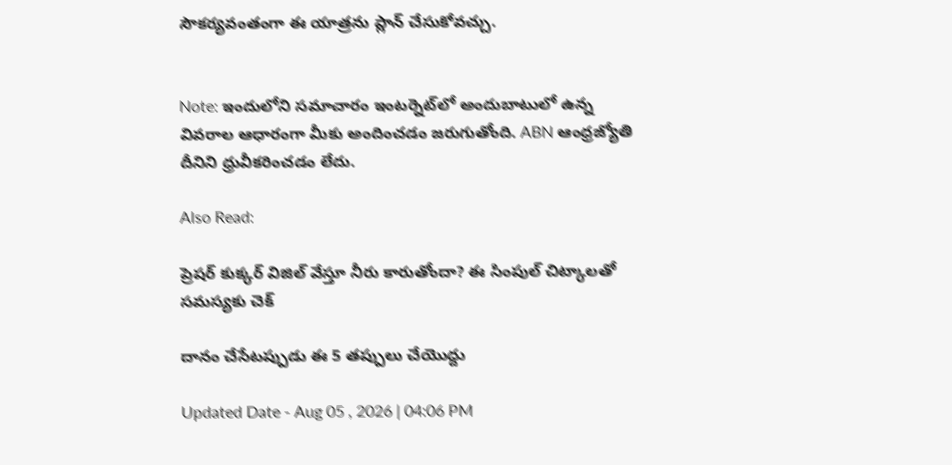సౌకర్యవంతంగా ఈ యాత్రను ప్లాన్ చేసుకోవచ్చు.


Note: ఇందులోని సమాచారం ఇంటర్నెట్‌లో అందుబాటులో ఉన్న వివరాల ఆధారంగా మీకు అందించడం జరుగుతోంది. ABN ఆంధ్రజ్యోతి దీనిని ధ్రువీకరించడం లేదు.

Also Read:

ప్రెషర్‌ కుక్కర్‌ విజిల్‌ వేస్తూ నీరు కారుతోందా? ఈ సింపుల్‌ చిట్కాలతో సమస్యకు చెక్‌

దానం చేసేటప్పుడు ఈ 5 తప్పులు చేయొద్దు

Updated Date - Aug 05 , 2026 | 04:06 PM